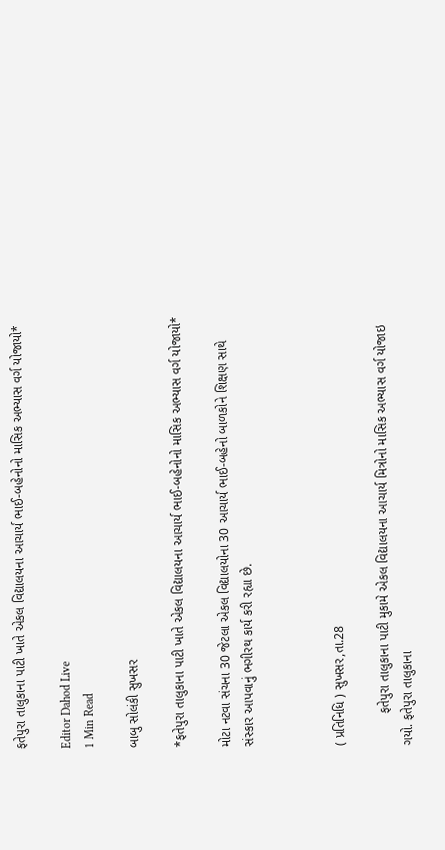ફતેપુરા તાલુકાના પાટી ખાતે એકલ વિદ્યાલયના આચાર્ય ભાઈ-બહેનોનો માસિક અભ્યાસ વર્ગ યોજાયો*

Editor Dahod Live
1 Min Read

બાબુ સોલંકી સુખસર

*ફતેપુરા તાલુકાના પાટી ખાતે એકલ વિદ્યાલયના આચાર્ય ભાઈ-બહેનોનો માસિક અભ્યાસ વર્ગ યોજાયો*

મોટા નટવા સંચના 30 જેટલા એકલ વિદ્યાલયોના 30 આચાર્ય ભાઈ-બહેનો બાળકોને શિક્ષણ સાથે સંસ્કાર આપવાનું ભગીરથ કાર્ય કરી રહ્યા છે.



( પ્રતિનિધિ ) સુખસર,તા.28

         ફતેપુરા તાલુકાના પાટી મુકામે એકલ વિદ્યાલયના આચાર્ય મિત્રોનો માસિક અભ્યાસ વર્ગ યોજાઇ ગયો. ફતેપુરા તાલુકાના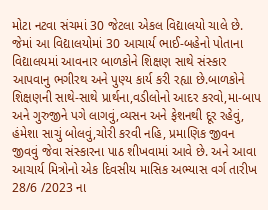મોટા નટવા સંચમાં 30 જેટલા એકલ વિદ્યાલયો ચાલે છે. જેમાં આ વિદ્યાલયોમાં 30 આચાર્ય ભાઈ-બહેનો પોતાના વિદ્યાલયમાં આવનાર બાળકોને શિક્ષણ સાથે સંસ્કાર આપવાનુ ભગીરથ અને પુણ્ય કાર્ય કરી રહ્યા છે.બાળકોને શિક્ષણની સાથે-સાથે પ્રાર્થના,વડીલોનો આદર કરવો,મા-બાપ અને ગુરુજીને પગે લાગવું,વ્યસન અને ફેશનથી દૂર રહેવું, હંમેશા સાચું બોલવું,ચોરી કરવી નહિ, પ્રમાણિક જીવન જીવવું જેવા સંસ્કારના પાઠ શીખવામાં આવે છે. અને આવા આચાર્ય મિત્રોનો એક દિવસીય માસિક અભ્યાસ વર્ગ તારીખ 28/6 /2023 ના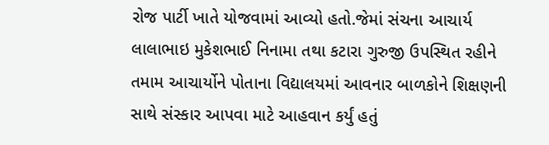રોજ પાર્ટી ખાતે યોજવામાં આવ્યો હતો.જેમાં સંચના આચાર્ય લાલાભાઇ મુકેશભાઈ નિનામા તથા કટારા ગુરુજી ઉપસ્થિત રહીને તમામ આચાર્યોને પોતાના વિદ્યાલયમાં આવનાર બાળકોને શિક્ષણની સાથે સંસ્કાર આપવા માટે આહવાન કર્યું હતું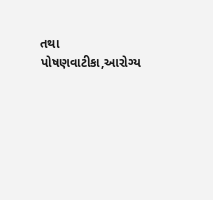તથા પોષણવાટીકા,આરોગ્ય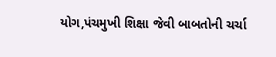યોગ,પંચમુખી શિક્ષા જેવી બાબતોની ચર્ચા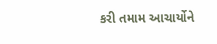કરી તમામ આચાર્યોને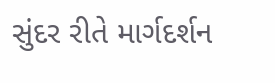સુંદર રીતે માર્ગદર્શન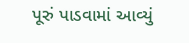પૂરું પાડવામાં આવ્યું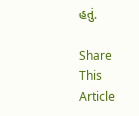હતું.

Share This Article